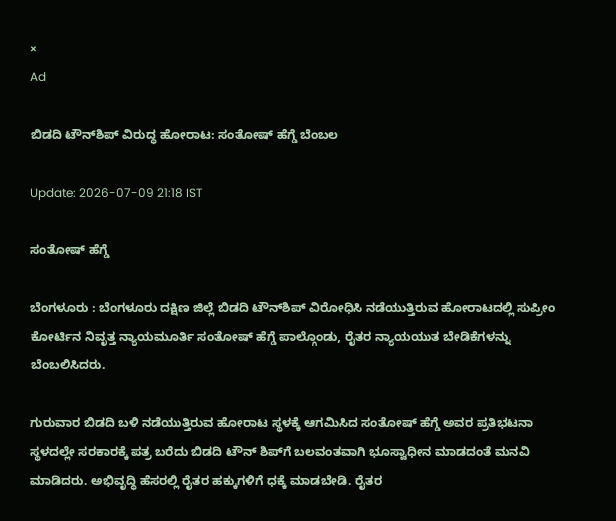×
Ad

ಬಿಡದಿ ಟೌನ್‍ಶಿಪ್ ವಿರುದ್ಧ ಹೋರಾಟ: ಸಂತೋಷ್ ಹೆಗ್ಡೆ ಬೆಂಬಲ

Update: 2026-07-09 21:18 IST

ಸಂತೋಷ್ ಹೆಗ್ಡೆ

ಬೆಂಗಳೂರು : ಬೆಂಗಳೂರು ದಕ್ಷಿಣ ಜಿಲ್ಲೆ ಬಿಡದಿ ಟೌನ್‍ಶಿಪ್ ವಿರೋಧಿಸಿ ನಡೆಯುತ್ತಿರುವ ಹೋರಾಟದಲ್ಲಿ ಸುಪ್ರೀಂ ಕೋರ್ಟಿನ ನಿವೃತ್ತ ನ್ಯಾಯಮೂರ್ತಿ ಸಂತೋಷ್ ಹೆಗ್ಡೆ ಪಾಲ್ಗೊಂಡು, ರೈತರ ನ್ಯಾಯಯುತ ಬೇಡಿಕೆಗಳನ್ನು ಬೆಂಬಲಿಸಿದರು.

ಗುರುವಾರ ಬಿಡದಿ ಬಳಿ ನಡೆಯುತ್ತಿರುವ ಹೋರಾಟ ಸ್ಥಳಕ್ಕೆ ಆಗಮಿಸಿದ ಸಂತೋಷ್ ಹೆಗ್ಡೆ ಅವರ ಪ್ರತಿಭಟನಾ ಸ್ಥಳದಲ್ಲೇ ಸರಕಾರಕ್ಕೆ ಪತ್ರ ಬರೆದು ಬಿಡದಿ ಟೌನ್ ಶಿಪ್‍ಗೆ ಬಲವಂತವಾಗಿ ಭೂಸ್ವಾಧೀನ ಮಾಡದಂತೆ ಮನವಿ ಮಾಡಿದರು. ಅಭಿವೃದ್ಧಿ ಹೆಸರಲ್ಲಿ ರೈತರ ಹಕ್ಕುಗಳಿಗೆ ಧಕ್ಕೆ ಮಾಡಬೇಡಿ. ರೈತರ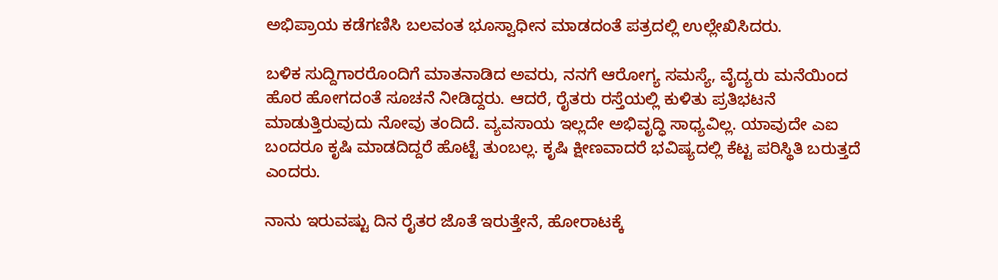ಅಭಿಪ್ರಾಯ ಕಡೆಗಣಿಸಿ ಬಲವಂತ ಭೂಸ್ವಾಧೀನ ಮಾಡದಂತೆ ಪತ್ರದಲ್ಲಿ ಉಲ್ಲೇಖಿಸಿದರು.

ಬಳಿಕ ಸುದ್ದಿಗಾರರೊಂದಿಗೆ ಮಾತನಾಡಿದ ಅವರು, ನನಗೆ ಆರೋಗ್ಯ ಸಮಸ್ಯೆ, ವೈದ್ಯರು ಮನೆಯಿಂದ ಹೊರ ಹೋಗದಂತೆ ಸೂಚನೆ ನೀಡಿದ್ದರು. ಆದರೆ, ರೈತರು ರಸ್ತೆಯಲ್ಲಿ ಕುಳಿತು ಪ್ರತಿಭಟನೆ ಮಾಡುತ್ತಿರುವುದು ನೋವು ತಂದಿದೆ. ವ್ಯವಸಾಯ ಇಲ್ಲದೇ ಅಭಿವೃದ್ಧಿ ಸಾಧ್ಯವಿಲ್ಲ. ಯಾವುದೇ ಎಐ ಬಂದರೂ ಕೃಷಿ ಮಾಡದಿದ್ದರೆ ಹೊಟ್ಟೆ ತುಂಬಲ್ಲ. ಕೃಷಿ ಕ್ಷೀಣವಾದರೆ ಭವಿಷ್ಯದಲ್ಲಿ ಕೆಟ್ಟ ಪರಿಸ್ಥಿತಿ ಬರುತ್ತದೆ ಎಂದರು.

ನಾನು ಇರುವಷ್ಟು ದಿನ ರೈತರ ಜೊತೆ ಇರುತ್ತೇನೆ, ಹೋರಾಟಕ್ಕೆ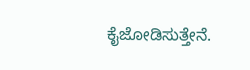ಕೈಜೋಡಿಸುತ್ತೇನೆ.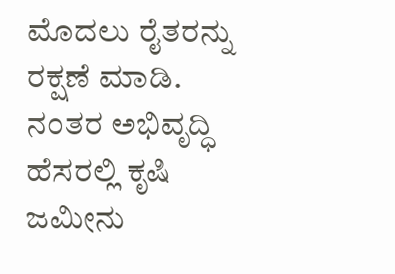ಮೊದಲು ರೈತರನ್ನು ರಕ್ಷಣೆ ಮಾಡಿ. ನಂತರ ಅಭಿವೃದ್ಧಿ ಹೆಸರಲ್ಲಿ ಕೃಷಿ ಜಮೀನು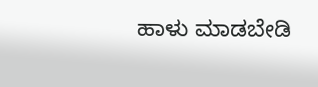ಹಾಳು ಮಾಡಬೇಡಿ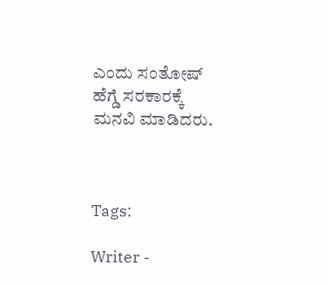ಎಂದು ಸಂತೋಷ್‌ ಹೆಗ್ಡೆ ಸರಕಾರಕ್ಕೆ ಮನವಿ ಮಾಡಿದರು.



Tags:

Writer -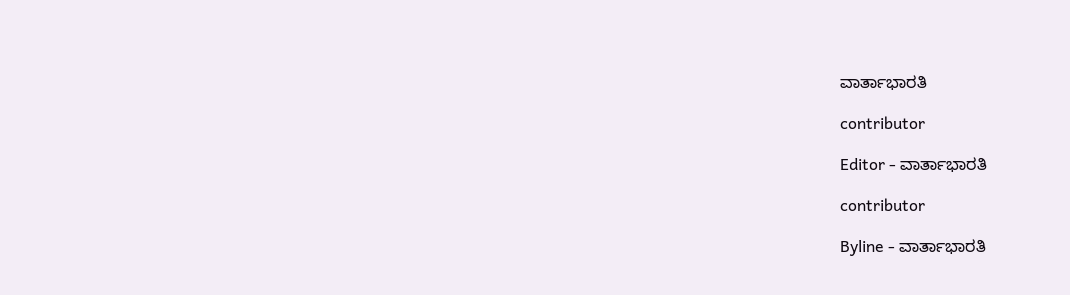ವಾರ್ತಾಭಾರತಿ

contributor

Editor - ವಾರ್ತಾಭಾರತಿ

contributor

Byline - ವಾರ್ತಾಭಾರತಿ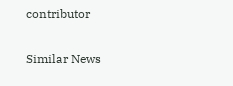contributor

Similar News